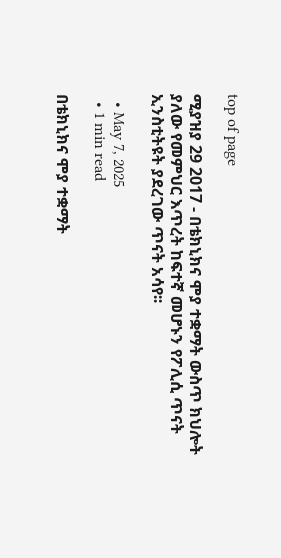top of page

ሚያዝያ 29 2017 - በቴክኒክና ሞያ ተቋማት ውስጥ ክህሎት ያለው የመምህር እጥረት ከፍተኛ መሆኑን የፖሊሲ ጥናት ኢንስቲትዩት ያደረገው ጥናት አሳየ፡፡

  • May 7, 2025
  • 1 min read

በቴክኒክና ሞያ ተቋማት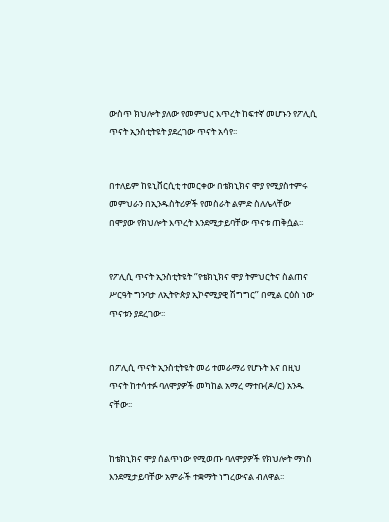ውስጥ ክህሎት ያለው የመምህር እጥረት ከፍተኛ መሆኑን የፖሊሲ ጥናት ኢንስቲትዩት ያደረገው ጥናት አሳየ፡፡


በተለይም ከዩኒቨርሲቲ ተመርቀው በቴክኒክና ሞያ የሚያስተምሩ መምህራን በኢንዱስትሪዎች የመስራት ልምድ ስለሌላቸው በሞያው የክህሎት እጥረት እንደሚታይባቸው ጥናቱ ጠቅሷል፡፡


የፖሊሲ ጥናት ኢንስቲትዩት ‘’የቴክኒክና ሞያ ትምህርትና ስልጠና ሥርዓት ግንባታ ለኢትዮጵያ ኢኮኖሚያዊ ሽግግር’’ በሚል ርዕስ ነው ጥናቱን ያደረገው፡፡


በፖሊሲ ጥናት ኢንስቲትዩት መሪ ተመራማሪ የሆኑት እና በዚህ ጥናት ከተሳተፉ ባለሞያዎች መካከል አማረ ማተቡ(ዶ/ር) አንዱ ናቸው፡፡


ከቴክኒክና ሞያ ሰልጥነው የሚወጡ ባለሞያዎች የክህሎት ማነስ እንደሚታይባቸው አምራች ተቋማት ነግረውናል ብለዋል፡፡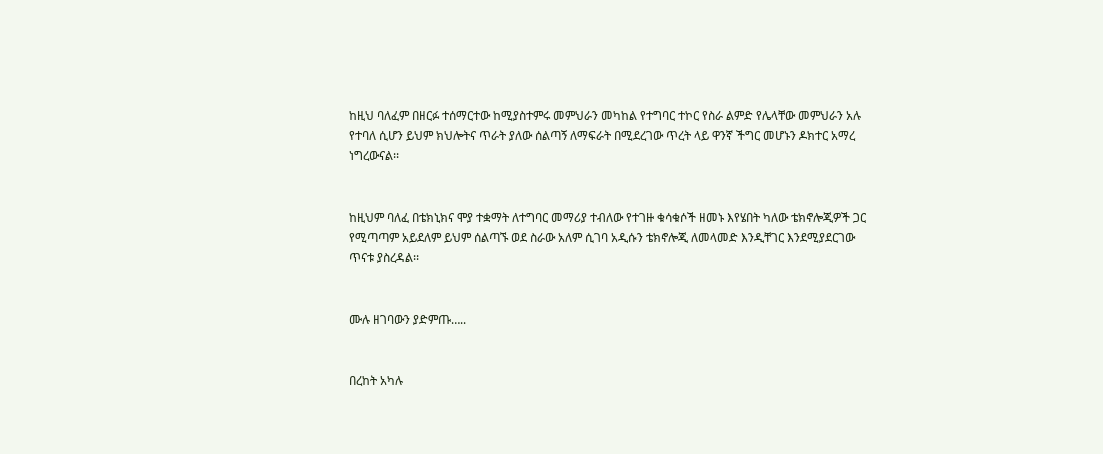ከዚህ ባለፈም በዘርፉ ተሰማርተው ከሚያስተምሩ መምህራን መካከል የተግባር ተኮር የስራ ልምድ የሌላቸው መምህራን አሉ የተባለ ሲሆን ይህም ክህሎትና ጥራት ያለው ሰልጣኝ ለማፍራት በሚደረገው ጥረት ላይ ዋንኛ ችግር መሆኑን ዶክተር አማረ ነግረውናል፡፡


ከዚህም ባለፈ በቴክኒክና ሞያ ተቋማት ለተግባር መማሪያ ተብለው የተገዙ ቁሳቁሶች ዘመኑ እየሄበት ካለው ቴክኖሎጂዎች ጋር የሚጣጣም አይደለም ይህም ሰልጣኙ ወደ ስራው አለም ሲገባ አዲሱን ቴክኖሎጂ ለመላመድ እንዲቸገር እንደሚያደርገው ጥናቱ ያስረዳል፡፡


ሙሉ ዘገባውን ያድምጡ…..


በረከት አካሉ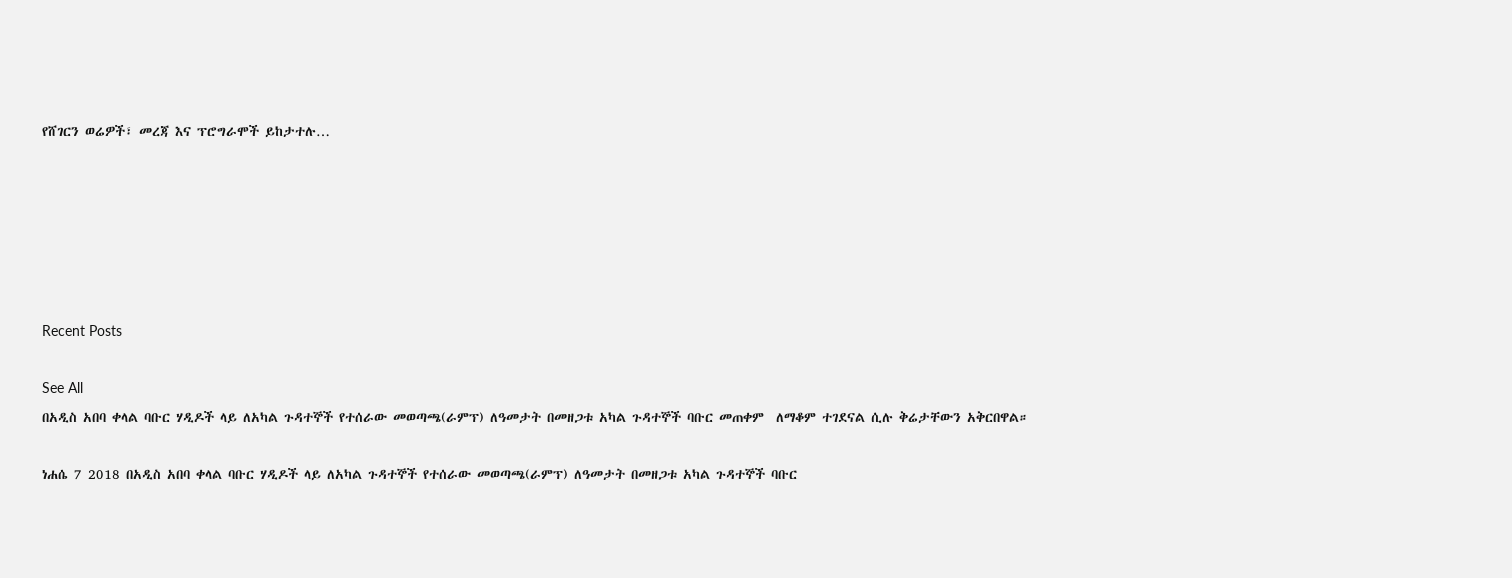የሸገርን ወሬዎች፣ መረጃ እና ፕሮግራሞች ይከታተሉ…






Recent Posts

See All
በአዲስ አበባ ቀላል ባቡር ሃዲዶች ላይ ለአካል ጉዳተኞች የተሰራው መወጣጫ(ራምፕ) ለዓመታት በመዘጋቱ አካል ጉዳተኞች ባቡር መጠቀም  ለማቆም ተገደናል ሲሉ ቅሬታቸውን አቅርበዋል።

ነሐሴ 7 2018 በአዲስ አበባ ቀላል ባቡር ሃዲዶች ላይ ለአካል ጉዳተኞች የተሰራው መወጣጫ(ራምፕ) ለዓመታት በመዘጋቱ አካል ጉዳተኞች ባቡር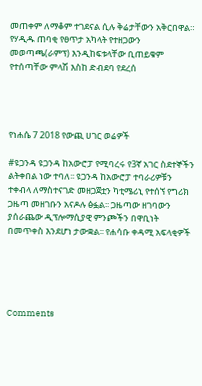መጠቀም ለማቆም ተገደናል ሲሉ ቅሬታቸውን አቅርበዋል። የሃዲዱ ጠባቂ የፀጥታ አካላት የተዘጋውን መወጣጫ(ራምፕ) እንዲከፍቱላቸው ቢጠይቁም የተሰጣቸው ምላሽ እስከ ድብደባ የደረሰ




የነሐሴ 7 2018 የውጪ ሀገር ወሬዎች

#ዩጋንዳ ዩጋንዳ ከአውሮፓ የሚባረሩ የ3ኛ አገር ስደተኞችን ልትቀበል ነው ተባለ፡፡ ዩጋንዳ ከአውሮፓ ተባራሪዎቹን ተቀብላ ለማስተናገድ መዘጋጀቷን ካቲሜሪኒ የተሰኘ የግሪክ ጋዜጣ መዘገቡን አናዶሉ ፅፏል፡፡ ጋዜጣው ዘገባውን ያሰራጨው ዲፕሎማሲያዊ ምንጮችን በዋቢነት በመጥቀስ እንደሆነ ታውቋል፡፡ የሐሳቡ ቀዳሚ አፍላቂዎች





Comments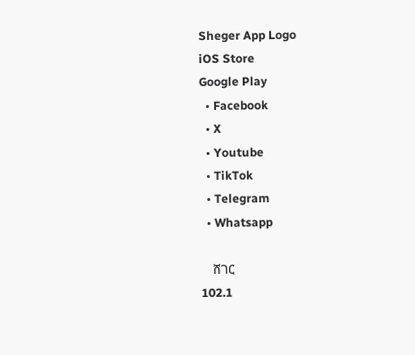Sheger App Logo
iOS Store
Google Play
  • Facebook
  • X
  • Youtube
  • TikTok
  • Telegram
  • Whatsapp

    ሸገር
102.1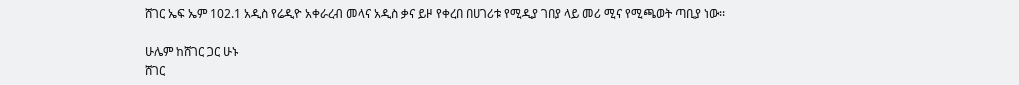ሸገር ኤፍ ኤም 102.1 አዲስ የሬዲዮ አቀራረብ መላና አዲስ ቃና ይዞ የቀረበ በሀገሪቱ የሚዲያ ገበያ ላይ መሪ ሚና የሚጫወት ጣቢያ ነው፡፡

ሁሌም ከሸገር ጋር ሁኑ
ሸገር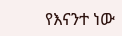የእናንተ ነው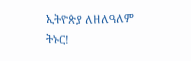ኢትዮጵያ ለዘለዓለም ትኑር!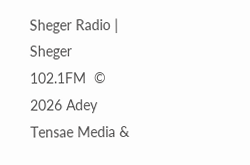Sheger Radio | Sheger 102.1FM  © 2026 Adey Tensae Media &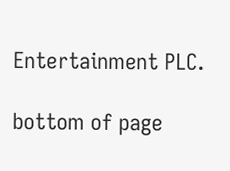Entertainment PLC.

bottom of page